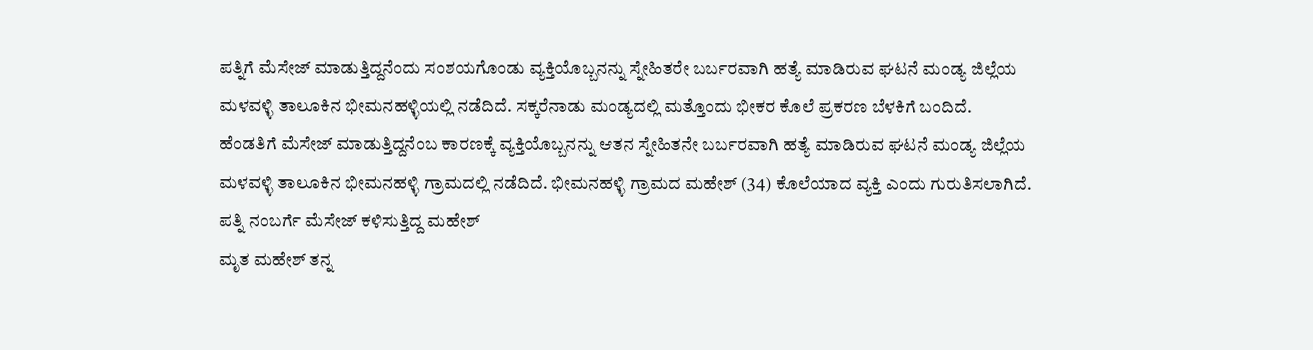ಪತ್ನಿಗೆ ಮೆಸೇಜ್ ಮಾಡುತ್ತಿದ್ದನೆಂದು ಸಂಶಯಗೊಂಡು ವ್ಯಕ್ತಿಯೊಬ್ಬನನ್ನು ಸ್ನೇಹಿತರೇ ಬರ್ಬರವಾಗಿ ಹತ್ಯೆ ಮಾಡಿರುವ ಘಟನೆ ಮಂಡ್ಯ ಜಿಲ್ಲೆಯ ಮಳವಳ್ಳಿ ತಾಲೂಕಿನ ಭೀಮನಹಳ್ಳಿಯಲ್ಲಿ ನಡೆದಿದೆ. ಸಕ್ಕರೆನಾಡು ಮಂಡ್ಯದಲ್ಲಿ ಮತ್ತೊಂದು ಭೀಕರ ಕೊಲೆ ಪ್ರಕರಣ ಬೆಳಕಿಗೆ ಬಂದಿದೆ.
ಹೆಂಡತಿಗೆ ಮೆಸೇಜ್ ಮಾಡುತ್ತಿದ್ದನೆಂಬ ಕಾರಣಕ್ಕೆ ವ್ಯಕ್ತಿಯೊಬ್ಬನನ್ನು ಆತನ ಸ್ನೇಹಿತನೇ ಬರ್ಬರವಾಗಿ ಹತ್ಯೆ ಮಾಡಿರುವ ಘಟನೆ ಮಂಡ್ಯ ಜಿಲ್ಲೆಯ ಮಳವಳ್ಳಿ ತಾಲೂಕಿನ ಭೀಮನಹಳ್ಳಿ ಗ್ರಾಮದಲ್ಲಿ ನಡೆದಿದೆ. ಭೀಮನಹಳ್ಳಿ ಗ್ರಾಮದ ಮಹೇಶ್ (34) ಕೊಲೆಯಾದ ವ್ಯಕ್ತಿ ಎಂದು ಗುರುತಿಸಲಾಗಿದೆ.
ಪತ್ನಿ ನಂಬರ್ಗೆ ಮೆಸೇಜ್ ಕಳಿಸುತ್ತಿದ್ದ ಮಹೇಶ್
ಮೃತ ಮಹೇಶ್ ತನ್ನ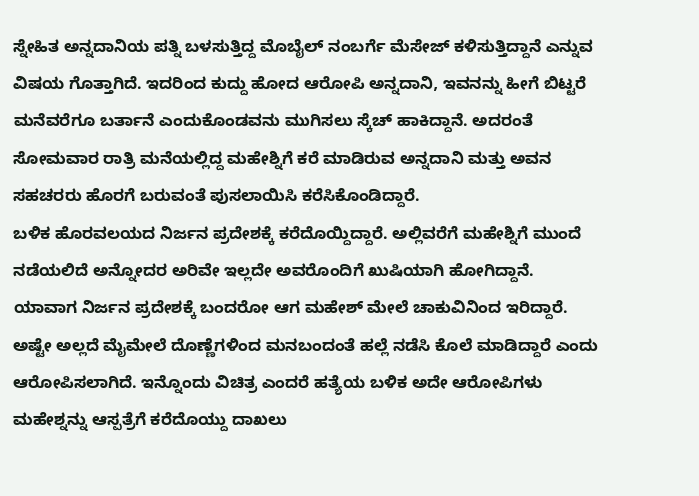ಸ್ನೇಹಿತ ಅನ್ನದಾನಿಯ ಪತ್ನಿ ಬಳಸುತ್ತಿದ್ದ ಮೊಬೈಲ್ ನಂಬರ್ಗೆ ಮೆಸೇಜ್ ಕಳಿಸುತ್ತಿದ್ದಾನೆ ಎನ್ನುವ ವಿಷಯ ಗೊತ್ತಾಗಿದೆ. ಇದರಿಂದ ಕುದ್ದು ಹೋದ ಆರೋಪಿ ಅನ್ನದಾನಿ, ಇವನನ್ನು ಹೀಗೆ ಬಿಟ್ಟರೆ ಮನೆವರೆಗೂ ಬರ್ತಾನೆ ಎಂದುಕೊಂಡವನು ಮುಗಿಸಲು ಸ್ಕೆಚ್ ಹಾಕಿದ್ದಾನೆ. ಅದರಂತೆ ಸೋಮವಾರ ರಾತ್ರಿ ಮನೆಯಲ್ಲಿದ್ದ ಮಹೇಶ್ನಿಗೆ ಕರೆ ಮಾಡಿರುವ ಅನ್ನದಾನಿ ಮತ್ತು ಅವನ ಸಹಚರರು ಹೊರಗೆ ಬರುವಂತೆ ಪುಸಲಾಯಿಸಿ ಕರೆಸಿಕೊಂಡಿದ್ದಾರೆ.
ಬಳಿಕ ಹೊರವಲಯದ ನಿರ್ಜನ ಪ್ರದೇಶಕ್ಕೆ ಕರೆದೊಯ್ದಿದ್ದಾರೆ. ಅಲ್ಲಿವರೆಗೆ ಮಹೇಶ್ನಿಗೆ ಮುಂದೆ ನಡೆಯಲಿದೆ ಅನ್ನೋದರ ಅರಿವೇ ಇಲ್ಲದೇ ಅವರೊಂದಿಗೆ ಖುಷಿಯಾಗಿ ಹೋಗಿದ್ದಾನೆ. ಯಾವಾಗ ನಿರ್ಜನ ಪ್ರದೇಶಕ್ಕೆ ಬಂದರೋ ಆಗ ಮಹೇಶ್ ಮೇಲೆ ಚಾಕುವಿನಿಂದ ಇರಿದ್ದಾರೆ. ಅಷ್ಟೇ ಅಲ್ಲದೆ ಮೈಮೇಲೆ ದೊಣ್ಣೆಗಳಿಂದ ಮನಬಂದಂತೆ ಹಲ್ಲೆ ನಡೆಸಿ ಕೊಲೆ ಮಾಡಿದ್ದಾರೆ ಎಂದು ಆರೋಪಿಸಲಾಗಿದೆ. ಇನ್ನೊಂದು ವಿಚಿತ್ರ ಎಂದರೆ ಹತ್ಯೆಯ ಬಳಿಕ ಅದೇ ಆರೋಪಿಗಳು ಮಹೇಶ್ನನ್ನು ಆಸ್ಪತ್ರೆಗೆ ಕರೆದೊಯ್ದು ದಾಖಲು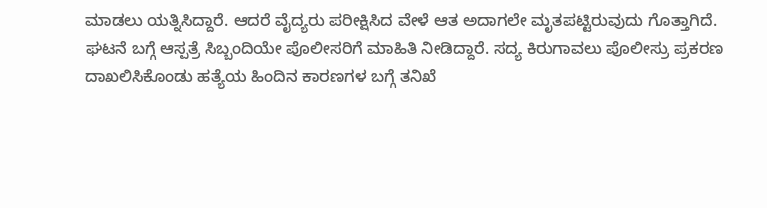ಮಾಡಲು ಯತ್ನಿಸಿದ್ದಾರೆ. ಆದರೆ ವೈದ್ಯರು ಪರೀಕ್ಷಿಸಿದ ವೇಳೆ ಆತ ಅದಾಗಲೇ ಮೃತಪಟ್ಟಿರುವುದು ಗೊತ್ತಾಗಿದೆ.
ಘಟನೆ ಬಗ್ಗೆ ಆಸ್ಪತ್ರೆ ಸಿಬ್ಬಂದಿಯೇ ಪೊಲೀಸರಿಗೆ ಮಾಹಿತಿ ನೀಡಿದ್ದಾರೆ. ಸದ್ಯ ಕಿರುಗಾವಲು ಪೊಲೀಸ್ರು ಪ್ರಕರಣ ದಾಖಲಿಸಿಕೊಂಡು ಹತ್ಯೆಯ ಹಿಂದಿನ ಕಾರಣಗಳ ಬಗ್ಗೆ ತನಿಖೆ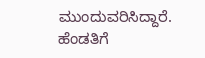ಮುಂದುವರಿಸಿದ್ದಾರೆ.
ಹೆಂಡತಿಗೆ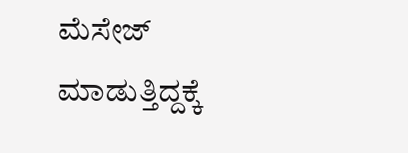ಮೆಸೇಜ್ ಮಾಡುತ್ತಿದ್ದಕ್ಕೆ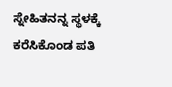ಸ್ನೇಹಿತನನ್ನ ಸ್ಥಳಕ್ಕೆ ಕರೆಸಿಕೊಂಡ ಪತಿ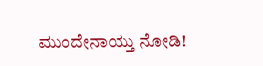ಮುಂದೇನಾಯ್ತು ನೋಡಿ!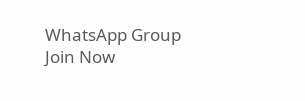WhatsApp Group
Join Now